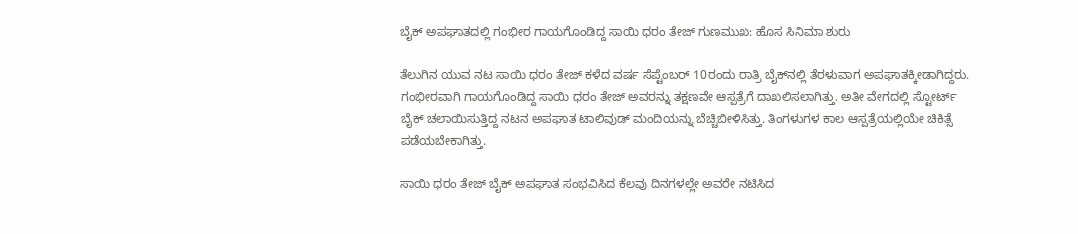ಬೈಕ್ ಅಪಘಾತದಲ್ಲಿ ಗಂಭೀರ ಗಾಯಗೊಂಡಿದ್ದ ಸಾಯಿ ಧರಂ ತೇಜ್ ಗುಣಮುಖ: ಹೊಸ ಸಿನಿಮಾ ಶುರು

ತೆಲುಗಿನ ಯುವ ನಟ ಸಾಯಿ ಧರಂ ತೇಜ್ ಕಳೆದ ವರ್ಷ ಸೆಪ್ಟೆಂಬರ್ 10ರಂದು ರಾತ್ರಿ ಬೈಕ್‌ನಲ್ಲಿ ತೆರಳುವಾಗ ಅಪಘಾತಕ್ಕೀಡಾಗಿದ್ದರು. ಗಂಭೀರವಾಗಿ ಗಾಯಗೊಂಡಿದ್ದ ಸಾಯಿ ಧರಂ ತೇಜ್ ಅವರನ್ನು ತಕ್ಷಣವೇ ಆಸ್ಪತ್ರೆಗೆ ದಾಖಲಿಸಲಾಗಿತ್ತು. ಅತೀ ವೇಗದಲ್ಲಿ ಸ್ಟೋರ್ಟ್ ಬೈಕ್‌ ಚಲಾಯಿಸುತ್ತಿದ್ದ ನಟನ ಅಪಘಾತ ಟಾಲಿವುಡ್ ಮಂದಿಯನ್ನು ಬೆಚ್ಚಿಬೀಳಿಸಿತ್ತು. ತಿಂಗಳುಗಳ ಕಾಲ ಆಸ್ಪತ್ರೆಯಲ್ಲಿಯೇ ಚಿಕಿತ್ಸೆ ಪಡೆಯಬೇಕಾಗಿತ್ತು.

ಸಾಯಿ ಧರಂ ತೇಜ್ ಬೈಕ್ ಅಪಘಾತ ಸಂಭವಿಸಿದ ಕೆಲವು ದಿನಗಳಲ್ಲೇ ಅವರೇ ನಟಿಸಿದ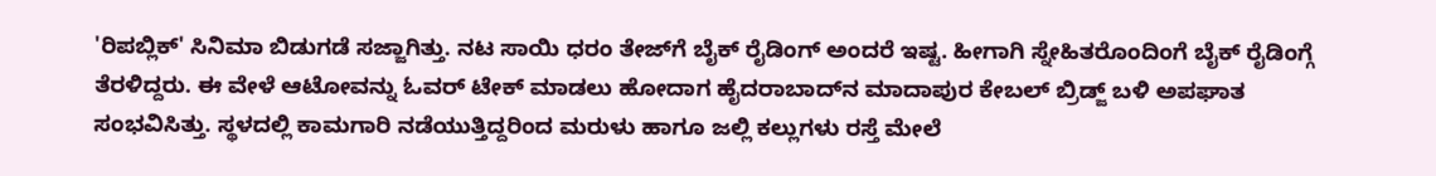'ರಿಪಬ್ಲಿಕ್' ಸಿನಿಮಾ ಬಿಡುಗಡೆ ಸಜ್ಜಾಗಿತ್ತು. ನಟ ಸಾಯಿ ಧರಂ ತೇಜ್‌ಗೆ ಬೈಕ್ ರೈಡಿಂಗ್ ಅಂದರೆ ಇಷ್ಟ. ಹೀಗಾಗಿ ಸ್ನೇಹಿತರೊಂದಿಂಗೆ ಬೈಕ್ ರೈಡಿಂಗ್ಗೆ ತೆರಳಿದ್ದರು. ಈ ವೇಳೆ ಆಟೋವನ್ನು ಓವರ್ ಟೇಕ್ ಮಾಡಲು ಹೋದಾಗ ಹೈದರಾಬಾದ್‌ನ ಮಾದಾಪುರ ಕೇಬಲ್ ಬ್ರಿಡ್ಜ್ ಬಳಿ ಅಪಘಾತ ಸಂಭವಿಸಿತ್ತು. ಸ್ಥಳದಲ್ಲಿ ಕಾಮಗಾರಿ ನಡೆಯುತ್ತಿದ್ದರಿಂದ ಮರುಳು ಹಾಗೂ ಜಲ್ಲಿ ಕಲ್ಲುಗಳು ರಸ್ತೆ ಮೇಲೆ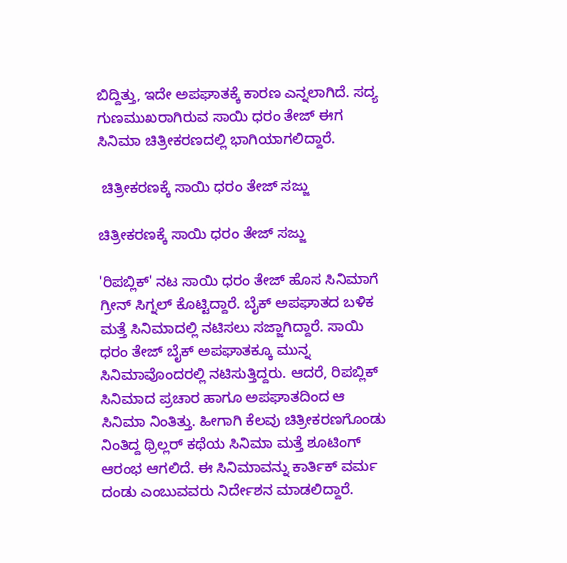ಬಿದ್ದಿತ್ತು, ಇದೇ ಅಪಘಾತಕ್ಕೆ ಕಾರಣ ಎನ್ನಲಾಗಿದೆ. ಸದ್ಯ ಗುಣಮುಖರಾಗಿರುವ ಸಾಯಿ ಧರಂ ತೇಜ್ ಈಗ ಸಿನಿಮಾ ಚಿತ್ರೀಕರಣದಲ್ಲಿ ಭಾಗಿಯಾಗಲಿದ್ದಾರೆ.

 ಚಿತ್ರೀಕರಣಕ್ಕೆ ಸಾಯಿ ಧರಂ ತೇಜ್ ಸಜ್ಜು

ಚಿತ್ರೀಕರಣಕ್ಕೆ ಸಾಯಿ ಧರಂ ತೇಜ್ ಸಜ್ಜು

'ರಿಪಬ್ಲಿಕ್' ನಟ ಸಾಯಿ ಧರಂ ತೇಜ್ ಹೊಸ ಸಿನಿಮಾಗೆ ಗ್ರೀನ್ ಸಿಗ್ನಲ್ ಕೊಟ್ಟಿದ್ದಾರೆ. ಬೈಕ್ ಅಪಘಾತದ ಬಳಿಕ ಮತ್ತೆ ಸಿನಿಮಾದಲ್ಲಿ ನಟಿಸಲು ಸಜ್ಜಾಗಿದ್ದಾರೆ. ಸಾಯಿ ಧರಂ ತೇಜ್ ಬೈಕ್ ಅಪಘಾತಕ್ಕೂ ಮುನ್ನ ಸಿನಿಮಾವೊಂದರಲ್ಲಿ ನಟಿಸುತ್ತಿದ್ದರು. ಆದರೆ, ರಿಪಬ್ಲಿಕ್ ಸಿನಿಮಾದ ಪ್ರಚಾರ ಹಾಗೂ ಅಪಘಾತದಿಂದ ಆ ಸಿನಿಮಾ ನಿಂತಿತ್ತು. ಹೀಗಾಗಿ ಕೆಲವು ಚಿತ್ರೀಕರಣಗೊಂಡು ನಿಂತಿದ್ದ ಥ್ರಿಲ್ಲರ್ ಕಥೆಯ ಸಿನಿಮಾ ಮತ್ತೆ ಶೂಟಿಂಗ್ ಆರಂಭ ಆಗಲಿದೆ. ಈ ಸಿನಿಮಾವನ್ನು ಕಾರ್ತಿಕ್ ವರ್ಮ ದಂಡು ಎಂಬುವವರು ನಿರ್ದೇಶನ ಮಾಡಲಿದ್ದಾರೆ.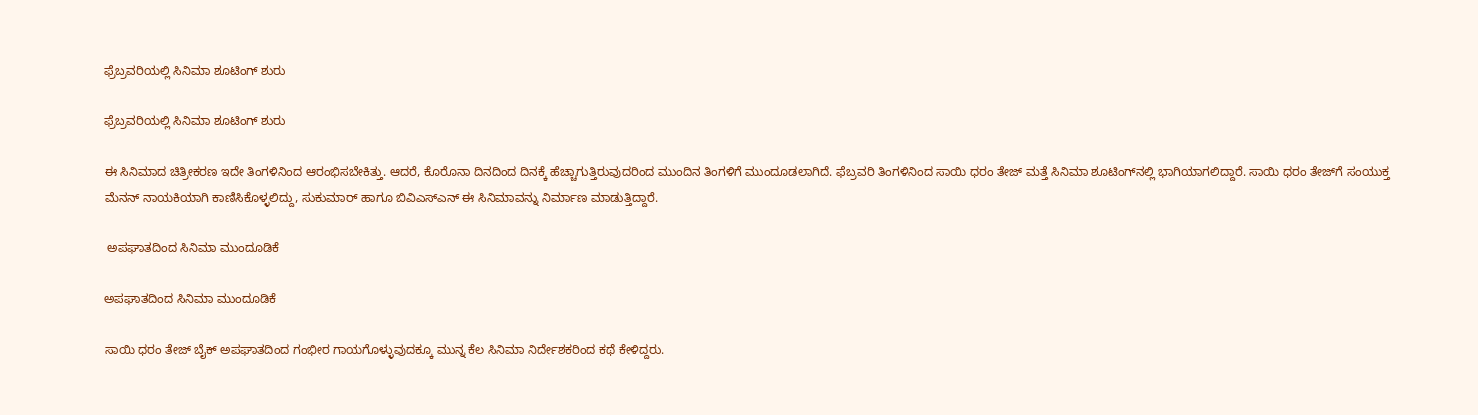ಫ್ರೆಬ್ರವರಿಯಲ್ಲಿ ಸಿನಿಮಾ ಶೂಟಿಂಗ್ ಶುರು

ಫ್ರೆಬ್ರವರಿಯಲ್ಲಿ ಸಿನಿಮಾ ಶೂಟಿಂಗ್ ಶುರು

ಈ ಸಿನಿಮಾದ ಚಿತ್ರೀಕರಣ ಇದೇ ತಿಂಗಳಿನಿಂದ ಆರಂಭಿಸಬೇಕಿತ್ತು. ಆದರೆ, ಕೊರೊನಾ ದಿನದಿಂದ ದಿನಕ್ಕೆ ಹೆಚ್ಚಾಗುತ್ತಿರುವುದರಿಂದ ಮುಂದಿನ ತಿಂಗಳಿಗೆ ಮುಂದೂಡಲಾಗಿದೆ. ಫೆಬ್ರವರಿ ತಿಂಗಳಿನಿಂದ ಸಾಯಿ ಧರಂ ತೇಜ್ ಮತ್ತೆ ಸಿನಿಮಾ ಶೂಟಿಂಗ್‌ನಲ್ಲಿ ಭಾಗಿಯಾಗಲಿದ್ದಾರೆ. ಸಾಯಿ ಧರಂ ತೇಜ್‌ಗೆ ಸಂಯುಕ್ತ ಮೆನನ್ ನಾಯಕಿಯಾಗಿ ಕಾಣಿಸಿಕೊಳ್ಳಲಿದ್ದು, ಸುಕುಮಾರ್ ಹಾಗೂ ಬಿವಿಎಸ್ಎನ್ ಈ ಸಿನಿಮಾವನ್ನು ನಿರ್ಮಾಣ ಮಾಡುತ್ತಿದ್ದಾರೆ.

 ಅಪಘಾತದಿಂದ ಸಿನಿಮಾ ಮುಂದೂಡಿಕೆ

ಅಪಘಾತದಿಂದ ಸಿನಿಮಾ ಮುಂದೂಡಿಕೆ

ಸಾಯಿ ಧರಂ ತೇಜ್ ಬೈಕ್ ಅಪಘಾತದಿಂದ ಗಂಭೀರ ಗಾಯಗೊಳ್ಳುವುದಕ್ಕೂ ಮುನ್ನ ಕೆಲ ಸಿನಿಮಾ ನಿರ್ದೇಶಕರಿಂದ ಕಥೆ ಕೇಳಿದ್ದರು.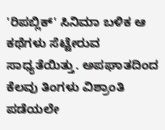'ರಿಪಬ್ಲಿಕ್' ಸಿನಿಮಾ ಬಳಿಕ ಆ ಕಥೆಗಳು ಸೆಟ್ಟೇರುವ ಸಾಧ್ಯತೆಯಿತ್ತು. ಅಪಘಾತದಿಂದ ಕೆಲವು ತಿಂಗಳು ವಿಶ್ರಾಂತಿ ಪಡೆಯಲೇ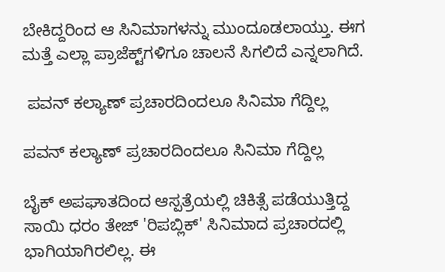ಬೇಕಿದ್ದರಿಂದ ಆ ಸಿನಿಮಾಗಳನ್ನು ಮುಂದೂಡಲಾಯ್ತು. ಈಗ ಮತ್ತೆ ಎಲ್ಲಾ ಪ್ರಾಜೆಕ್ಟ್‌ಗಳಿಗೂ ಚಾಲನೆ ಸಿಗಲಿದೆ ಎನ್ನಲಾಗಿದೆ.

 ಪವನ್ ಕಲ್ಯಾಣ್ ಪ್ರಚಾರದಿಂದಲೂ ಸಿನಿಮಾ ಗೆದ್ದಿಲ್ಲ

ಪವನ್ ಕಲ್ಯಾಣ್ ಪ್ರಚಾರದಿಂದಲೂ ಸಿನಿಮಾ ಗೆದ್ದಿಲ್ಲ

ಬೈಕ್ ಅಪಘಾತದಿಂದ ಆಸ್ಪತ್ರೆಯಲ್ಲಿ ಚಿಕಿತ್ಸೆ ಪಡೆಯುತ್ತಿದ್ದ ಸಾಯಿ ಧರಂ ತೇಜ್ 'ರಿಪಬ್ಲಿಕ್' ಸಿನಿಮಾದ ಪ್ರಚಾರದಲ್ಲಿ ಭಾಗಿಯಾಗಿರಲಿಲ್ಲ. ಈ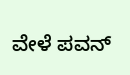ವೇಳೆ ಪವನ್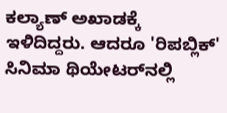ಕಲ್ಯಾಣ್ ಅಖಾಡಕ್ಕೆ ಇಳಿದಿದ್ದರು. ಆದರೂ 'ರಿಪಬ್ಲಿಕ್' ಸಿನಿಮಾ ಥಿಯೇಟರ್‌ನಲ್ಲಿ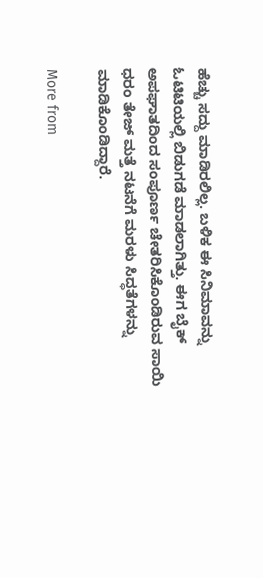ಹೆಚ್ಚು ಸದ್ದು ಮಾಡಿರಲಿಲ್ಲ. ಬಳಿಕ ಈ ಸಿನಿಮಾವನ್ನು ಓಟಿಟಿಯಲ್ಲಿ ಬಿಡುಗಡೆ ಮಾಡಲಾಗಿತ್ತು. ಈಗ ಬೈಕ್ ಅಪಘಾತದಿಂದ ಸಂಪೂರ್ಣ ಚೇತರಿಸಿಕೊಂಡಿರುವ ಸಾಯಿ ಧರಂ ತೇಜ್ ಮತ್ತೆ ನಟನೆಗೆ ಮರಳು ಸಿದ್ಧತೆಗಳನ್ನು ಮಾಡಿಕೊಂಡಿದ್ದಾರೆ.

More from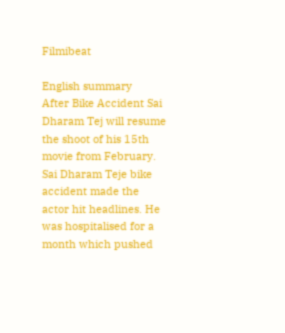Filmibeat

English summary
After Bike Accident Sai Dharam Tej will resume the shoot of his 15th movie from February. Sai Dharam Teje bike accident made the actor hit headlines. He was hospitalised for a month which pushed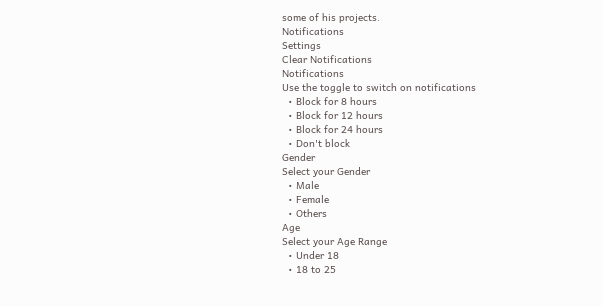some of his projects.
Notifications
Settings
Clear Notifications
Notifications
Use the toggle to switch on notifications
  • Block for 8 hours
  • Block for 12 hours
  • Block for 24 hours
  • Don't block
Gender
Select your Gender
  • Male
  • Female
  • Others
Age
Select your Age Range
  • Under 18
  • 18 to 25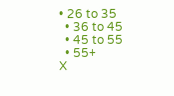• 26 to 35
  • 36 to 45
  • 45 to 55
  • 55+
X